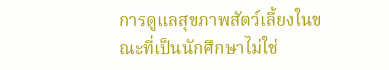การดูแลสุขภาพสัตว์เลี้ยงในขณะที่เป็นนักศึกษาไม่ใช่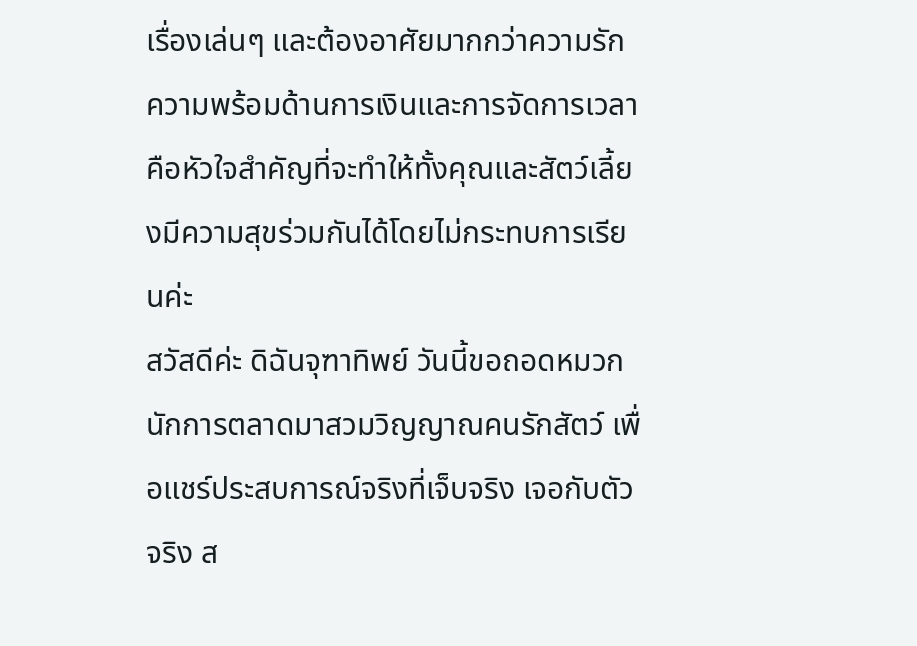เรื่องเล่นๆ และต้องอาศัยมากกว่าความรัก ความพร้อมด้านการเงินและการจัดการเวลาคือหัวใจสำคัญที่จะทำให้ทั้งคุณและสัตว์เลี้ยงมีความสุขร่วมกันได้โดยไม่กระทบการเรียนค่ะ
สวัสดีค่ะ ดิฉันจุฑาทิพย์ วันนี้ขอถอดหมวกนักการตลาดมาสวมวิญญาณคนรักสัตว์ เพื่อแชร์ประสบการณ์จริงที่เจ็บจริง เจอกับตัวจริง ส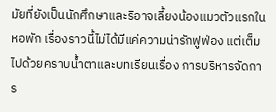มัยที่ยังเป็นนักศึกษาและริอาจเลี้ยงน้องแมวตัวแรกในหอพัก เรื่องราวนี้ไม่ได้มีแค่ความน่ารักฟูฟ่อง แต่เต็มไปด้วยคราบน้ำตาและบทเรียนเรื่อง การบริหารจัดการ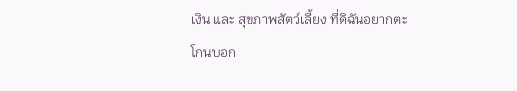เงิน และ สุขภาพสัตว์เลี้ยง ที่ดิฉันอยากตะโกนบอก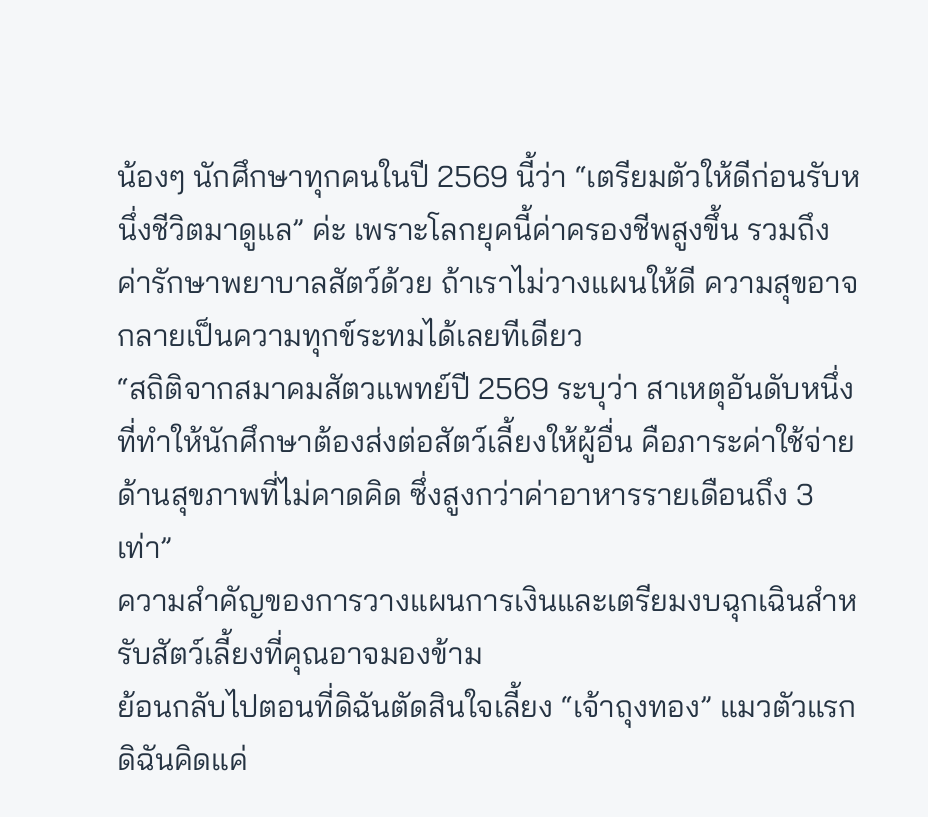น้องๆ นักศึกษาทุกคนในปี 2569 นี้ว่า “เตรียมตัวให้ดีก่อนรับหนึ่งชีวิตมาดูแล” ค่ะ เพราะโลกยุคนี้ค่าครองชีพสูงขึ้น รวมถึงค่ารักษาพยาบาลสัตว์ด้วย ถ้าเราไม่วางแผนให้ดี ความสุขอาจกลายเป็นความทุกข์ระทมได้เลยทีเดียว
“สถิติจากสมาคมสัตวแพทย์ปี 2569 ระบุว่า สาเหตุอันดับหนึ่งที่ทำให้นักศึกษาต้องส่งต่อสัตว์เลี้ยงให้ผู้อื่น คือภาระค่าใช้จ่ายด้านสุขภาพที่ไม่คาดคิด ซึ่งสูงกว่าค่าอาหารรายเดือนถึง 3 เท่า”
ความสำคัญของการวางแผนการเงินและเตรียมงบฉุกเฉินสำหรับสัตว์เลี้ยงที่คุณอาจมองข้าม
ย้อนกลับไปตอนที่ดิฉันตัดสินใจเลี้ยง “เจ้าถุงทอง” แมวตัวแรก ดิฉันคิดแค่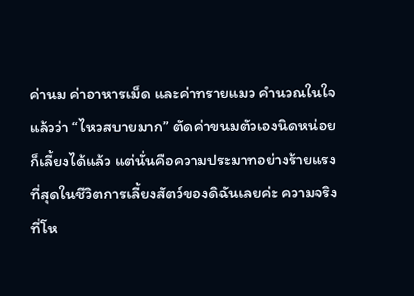ค่านม ค่าอาหารเม็ด และค่าทรายแมว คำนวณในใจแล้วว่า “ไหวสบายมาก” ตัดค่าขนมตัวเองนิดหน่อยก็เลี้ยงได้แล้ว แต่นั่นคือความประมาทอย่างร้ายแรงที่สุดในชีวิตการเลี้ยงสัตว์ของดิฉันเลยค่ะ ความจริงที่โห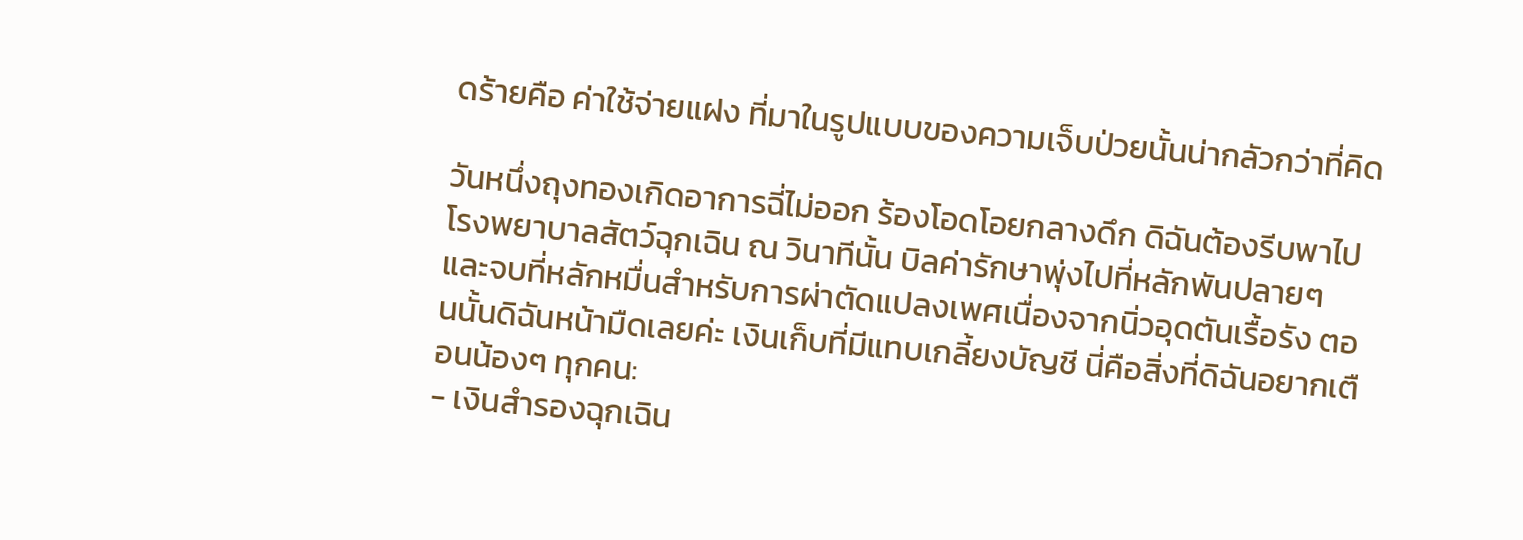ดร้ายคือ ค่าใช้จ่ายแฝง ที่มาในรูปแบบของความเจ็บป่วยนั้นน่ากลัวกว่าที่คิด

วันหนึ่งถุงทองเกิดอาการฉี่ไม่ออก ร้องโอดโอยกลางดึก ดิฉันต้องรีบพาไปโรงพยาบาลสัตว์ฉุกเฉิน ณ วินาทีนั้น บิลค่ารักษาพุ่งไปที่หลักพันปลายๆ และจบที่หลักหมื่นสำหรับการผ่าตัดแปลงเพศเนื่องจากนิ่วอุดตันเรื้อรัง ตอนนั้นดิฉันหน้ามืดเลยค่ะ เงินเก็บที่มีแทบเกลี้ยงบัญชี นี่คือสิ่งที่ดิฉันอยากเตือนน้องๆ ทุกคน:
- เงินสำรองฉุกเฉิน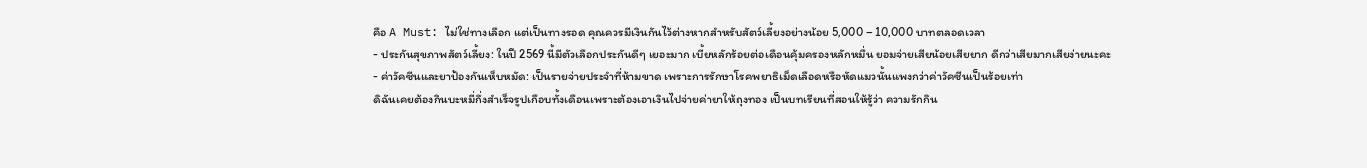คือ A Must: ไม่ใช่ทางเลือก แต่เป็นทางรอด คุณควรมีเงินกันไว้ต่างหากสำหรับสัตว์เลี้ยงอย่างน้อย 5,000 – 10,000 บาทตลอดเวลา
- ประกันสุขภาพสัตว์เลี้ยง: ในปี 2569 นี้มีตัวเลือกประกันดีๆ เยอะมาก เบี้ยหลักร้อยต่อเดือนคุ้มครองหลักหมื่น ยอมจ่ายเสียน้อยเสียยาก ดีกว่าเสียมากเสียง่ายนะคะ
- ค่าวัคซีนและยาป้องกันเห็บหมัด: เป็นรายจ่ายประจำที่ห้ามขาด เพราะการรักษาโรคพยาธิเม็ดเลือดหรือหัดแมวนั้นแพงกว่าค่าวัคซีนเป็นร้อยเท่า
ดิฉันเคยต้องกินบะหมี่กึ่งสำเร็จรูปเกือบทั้งเดือนเพราะต้องเอาเงินไปจ่ายค่ายาให้ถุงทอง เป็นบทเรียนที่สอนให้รู้ว่า ความรักกิน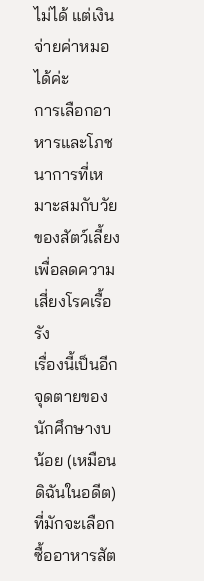ไม่ได้ แต่เงินจ่ายค่าหมอได้ค่ะ
การเลือกอาหารและโภชนาการที่เหมาะสมกับวัยของสัตว์เลี้ยงเพื่อลดความเสี่ยงโรคเรื้อรัง
เรื่องนี้เป็นอีกจุดตายของนักศึกษางบน้อย (เหมือนดิฉันในอดีต) ที่มักจะเลือกซื้ออาหารสัต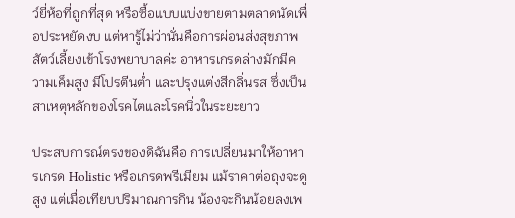ว์ยี่ห้อที่ถูกที่สุด หรือซื้อแบบแบ่งขายตามตลาดนัดเพื่อประหยัดงบ แต่หารู้ไม่ว่านั่นคือการผ่อนส่งสุขภาพสัตว์เลี้ยงเข้าโรงพยาบาลค่ะ อาหารเกรดล่างมักมีความเค็มสูง มีโปรตีนต่ำ และปรุงแต่งสีกลิ่นรส ซึ่งเป็นสาเหตุหลักของโรคไตและโรคนิ่วในระยะยาว

ประสบการณ์ตรงของดิฉันคือ การเปลี่ยนมาให้อาหารเกรด Holistic หรือเกรดพรีเมียม แม้ราคาต่อถุงจะดูสูง แต่เมื่อเทียบปริมาณการกิน น้องจะกินน้อยลงเพ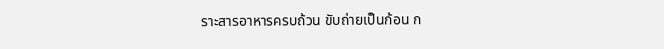ราะสารอาหารครบถ้วน ขับถ่ายเป็นก้อน ก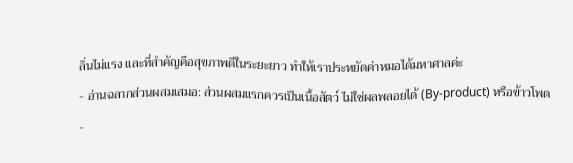ลิ่นไม่แรง และที่สำคัญคือสุขภาพดีในระยะยาว ทำให้เราประหยัดค่าหมอได้มหาศาลค่ะ
- อ่านฉลากส่วนผสมเสมอ: ส่วนผสมแรกควรเป็นเนื้อสัตว์ ไม่ใช่ผลพลอยได้ (By-product) หรือข้าวโพด
-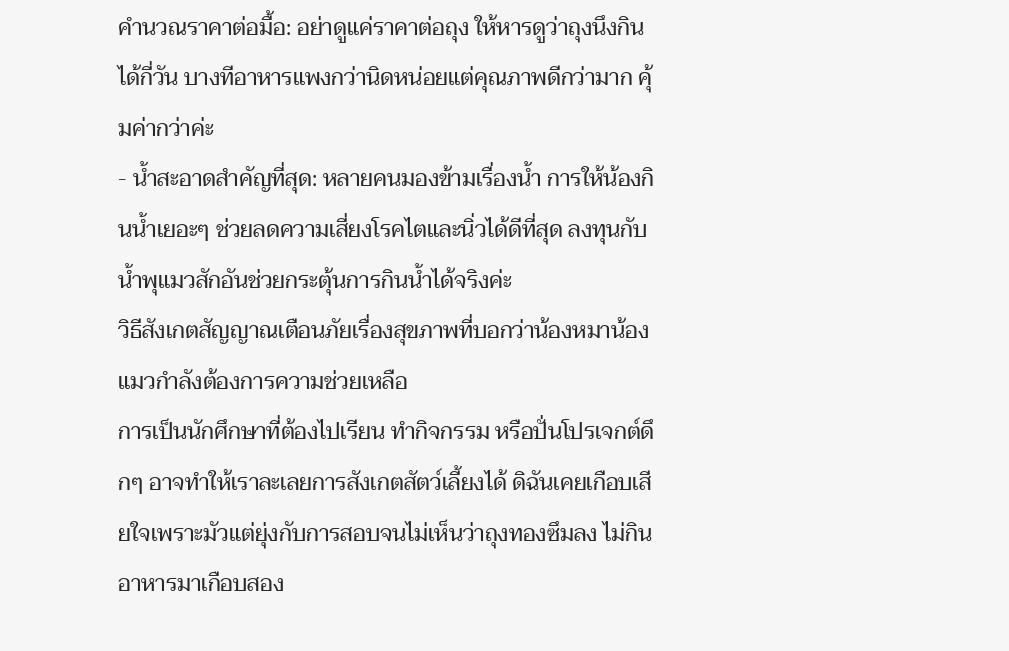คำนวณราคาต่อมื้อ: อย่าดูแค่ราคาต่อถุง ให้หารดูว่าถุงนึงกินได้กี่วัน บางทีอาหารแพงกว่านิดหน่อยแต่คุณภาพดีกว่ามาก คุ้มค่ากว่าค่ะ
- น้ำสะอาดสำคัญที่สุด: หลายคนมองข้ามเรื่องน้ำ การให้น้องกินน้ำเยอะๆ ช่วยลดความเสี่ยงโรคไตและนิ่วได้ดีที่สุด ลงทุนกับน้ำพุแมวสักอันช่วยกระตุ้นการกินน้ำได้จริงค่ะ
วิธีสังเกตสัญญาณเตือนภัยเรื่องสุขภาพที่บอกว่าน้องหมาน้องแมวกำลังต้องการความช่วยเหลือ
การเป็นนักศึกษาที่ต้องไปเรียน ทำกิจกรรม หรือปั่นโปรเจกต์ดึกๆ อาจทำให้เราละเลยการสังเกตสัตว์เลี้ยงได้ ดิฉันเคยเกือบเสียใจเพราะมัวแต่ยุ่งกับการสอบจนไม่เห็นว่าถุงทองซึมลง ไม่กินอาหารมาเกือบสอง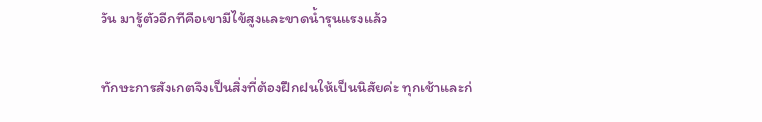วัน มารู้ตัวอีกทีคือเขามีไข้สูงและขาดน้ำรุนแรงแล้ว

ทักษะการสังเกตจึงเป็นสิ่งที่ต้องฝึกฝนให้เป็นนิสัยค่ะ ทุกเช้าและก่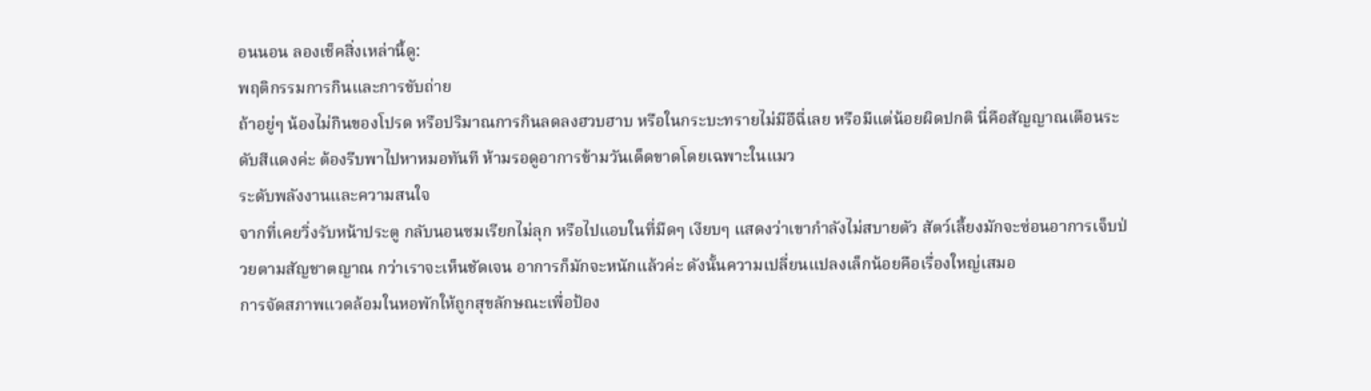อนนอน ลองเช็คสิ่งเหล่านี้ดู:
พฤติกรรมการกินและการขับถ่าย
ถ้าอยู่ๆ น้องไม่กินของโปรด หรือปริมาณการกินลดลงฮวบฮาบ หรือในกระบะทรายไม่มีอึฉี่เลย หรือมีแต่น้อยผิดปกติ นี่คือสัญญาณเตือนระดับสีแดงค่ะ ต้องรีบพาไปหาหมอทันที ห้ามรอดูอาการข้ามวันเด็ดขาดโดยเฉพาะในแมว
ระดับพลังงานและความสนใจ
จากที่เคยวิ่งรับหน้าประตู กลับนอนซมเรียกไม่ลุก หรือไปแอบในที่มืดๆ เงียบๆ แสดงว่าเขากำลังไม่สบายตัว สัตว์เลี้ยงมักจะซ่อนอาการเจ็บป่วยตามสัญชาตญาณ กว่าเราจะเห็นชัดเจน อาการก็มักจะหนักแล้วค่ะ ดังนั้นความเปลี่ยนแปลงเล็กน้อยคือเรื่องใหญ่เสมอ
การจัดสภาพแวดล้อมในหอพักให้ถูกสุขลักษณะเพื่อป้อง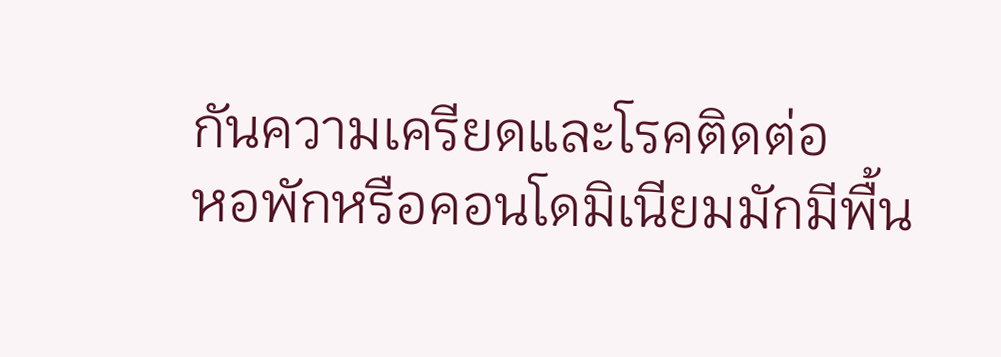กันความเครียดและโรคติดต่อ
หอพักหรือคอนโดมิเนียมมักมีพื้น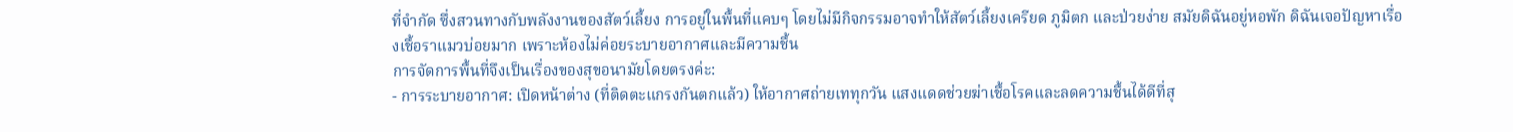ที่จำกัด ซึ่งสวนทางกับพลังงานของสัตว์เลี้ยง การอยู่ในพื้นที่แคบๆ โดยไม่มีกิจกรรมอาจทำให้สัตว์เลี้ยงเครียด ภูมิตก และป่วยง่าย สมัยดิฉันอยู่หอพัก ดิฉันเจอปัญหาเรื่องเชื้อราแมวบ่อยมาก เพราะห้องไม่ค่อยระบายอากาศและมีความชื้น
การจัดการพื้นที่จึงเป็นเรื่องของสุขอนามัยโดยตรงค่ะ:
- การระบายอากาศ: เปิดหน้าต่าง (ที่ติดตะแกรงกันตกแล้ว) ให้อากาศถ่ายเททุกวัน แสงแดดช่วยฆ่าเชื้อโรคและลดความชื้นได้ดีที่สุ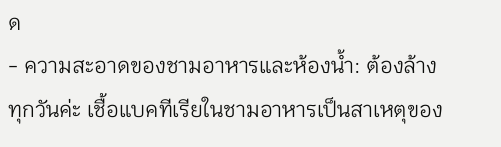ด
- ความสะอาดของชามอาหารและห้องน้ำ: ต้องล้างทุกวันค่ะ เชื้อแบคทีเรียในชามอาหารเป็นสาเหตุของ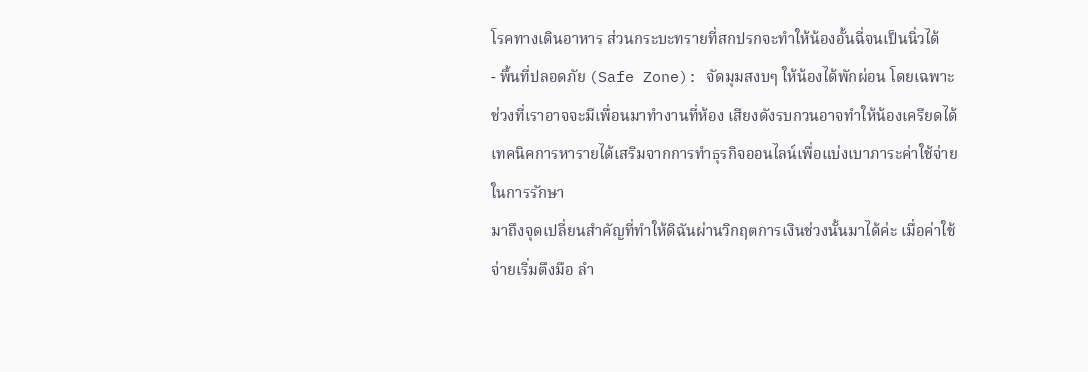โรคทางเดินอาหาร ส่วนกระบะทรายที่สกปรกจะทำให้น้องอั้นฉี่จนเป็นนิ่วได้
- พื้นที่ปลอดภัย (Safe Zone): จัดมุมสงบๆ ให้น้องได้พักผ่อน โดยเฉพาะช่วงที่เราอาจจะมีเพื่อนมาทำงานที่ห้อง เสียงดังรบกวนอาจทำให้น้องเครียดได้
เทคนิคการหารายได้เสริมจากการทำธุรกิจออนไลน์เพื่อแบ่งเบาภาระค่าใช้จ่ายในการรักษา
มาถึงจุดเปลี่ยนสำคัญที่ทำให้ดิฉันผ่านวิกฤตการเงินช่วงนั้นมาได้ค่ะ เมื่อค่าใช้จ่ายเริ่มตึงมือ ลำ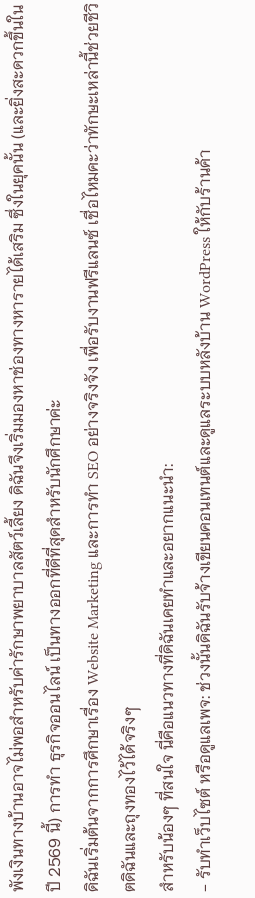พังเงินทางบ้านอาจไม่พอสำหรับค่ารักษาพยาบาลสัตว์เลี้ยง ดิฉันจึงเริ่มมองหาช่องทางหารายได้เสริม ซึ่งในยุคนั้น (และยิ่งสะดวกขึ้นในปี 2569 นี้) การทำ ธุรกิจออนไลน์ เป็นทางออกที่ดีที่สุดสำหรับนักศึกษาค่ะ
ดิฉันเริ่มต้นจากการศึกษาเรื่อง Website Marketing และการทำ SEO อย่างจริงจัง เพื่อรับงานฟรีแลนซ์ เชื่อไหมคะว่าทักษะเหล่านี้ช่วยชีวิตดิฉันและถุงทองไว้ได้จริงๆ
สำหรับน้องๆ ที่สนใจ นี่คือแนวทางที่ดิฉันเคยทำและอยากแนะนำ:
- รับทำเว็บไซต์ หรือดูแลเพจ: ช่วงนั้นดิฉันรับจ้างเขียนคอนเทนต์และดูแลระบบหลังบ้าน WordPress ให้กับร้านค้า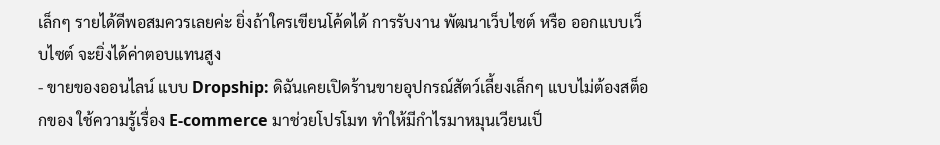เล็กๆ รายได้ดีพอสมควรเลยค่ะ ยิ่งถ้าใครเขียนโค้ดได้ การรับงาน พัฒนาเว็บไซต์ หรือ ออกแบบเว็บไซต์ จะยิ่งได้ค่าตอบแทนสูง
- ขายของออนไลน์ แบบ Dropship: ดิฉันเคยเปิดร้านขายอุปกรณ์สัตว์เลี้ยงเล็กๆ แบบไม่ต้องสต็อกของ ใช้ความรู้เรื่อง E-commerce มาช่วยโปรโมท ทำให้มีกำไรมาหมุนเวียนเป็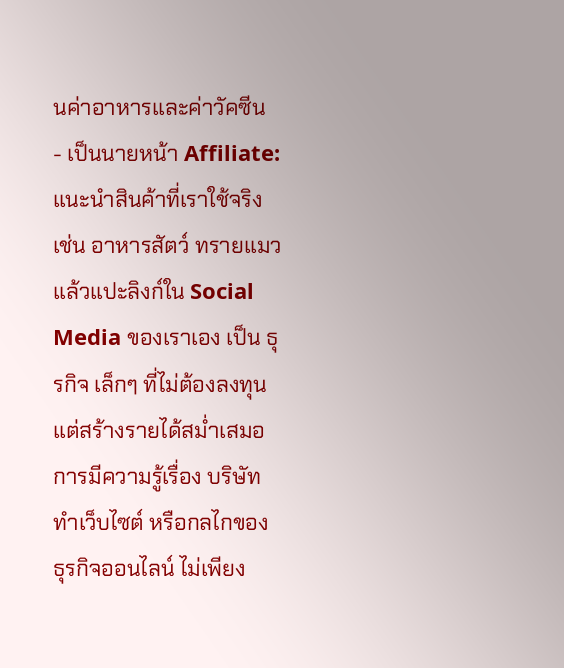นค่าอาหารและค่าวัคซีน
- เป็นนายหน้า Affiliate: แนะนำสินค้าที่เราใช้จริง เช่น อาหารสัตว์ ทรายแมว แล้วแปะลิงก์ใน Social Media ของเราเอง เป็น ธุรกิจ เล็กๆ ที่ไม่ต้องลงทุนแต่สร้างรายได้สม่ำเสมอ
การมีความรู้เรื่อง บริษัททำเว็บไซต์ หรือกลไกของ ธุรกิจออนไลน์ ไม่เพียง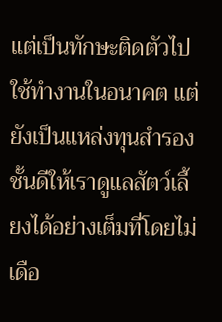แต่เป็นทักษะติดตัวไปใช้ทำงานในอนาคต แต่ยังเป็นแหล่งทุนสำรองชั้นดีให้เราดูแลสัตว์เลี้ยงได้อย่างเต็มที่โดยไม่เดือ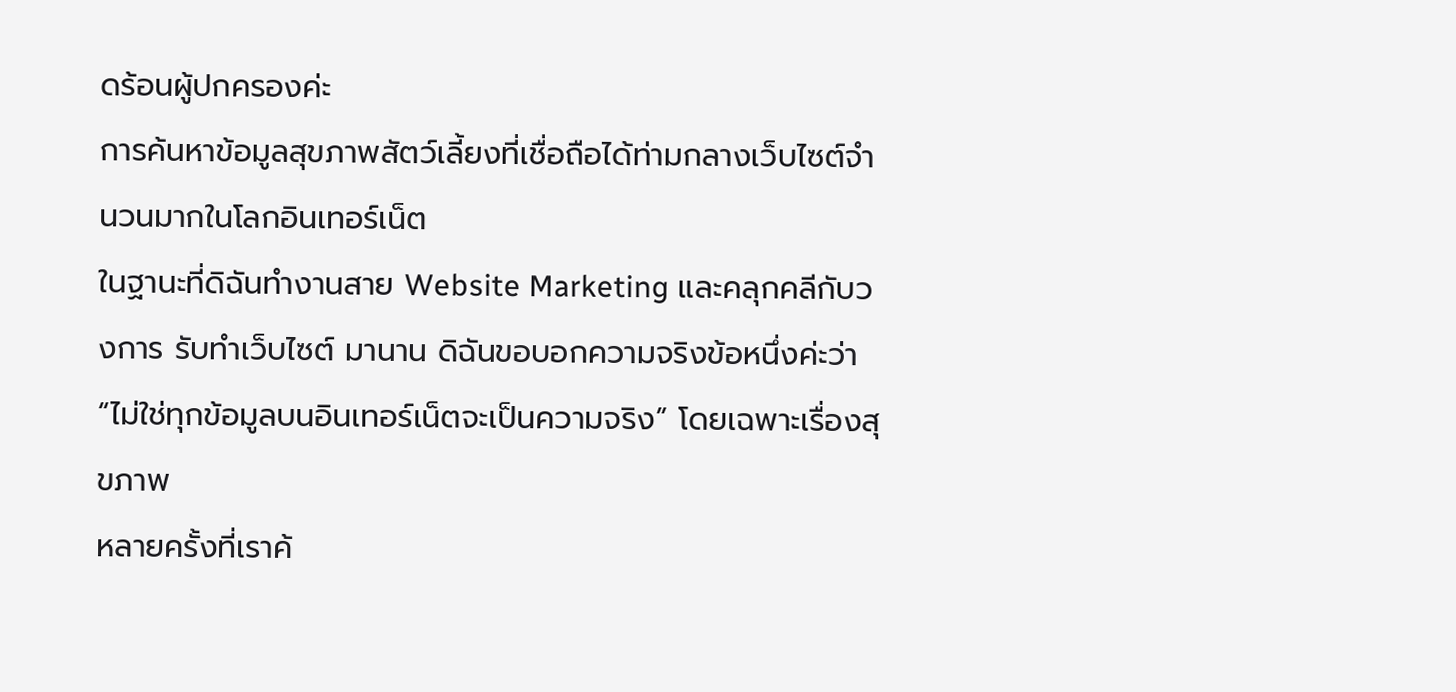ดร้อนผู้ปกครองค่ะ
การค้นหาข้อมูลสุขภาพสัตว์เลี้ยงที่เชื่อถือได้ท่ามกลางเว็บไซต์จำนวนมากในโลกอินเทอร์เน็ต
ในฐานะที่ดิฉันทำงานสาย Website Marketing และคลุกคลีกับวงการ รับทำเว็บไซต์ มานาน ดิฉันขอบอกความจริงข้อหนึ่งค่ะว่า “ไม่ใช่ทุกข้อมูลบนอินเทอร์เน็ตจะเป็นความจริง” โดยเฉพาะเรื่องสุขภาพ
หลายครั้งที่เราค้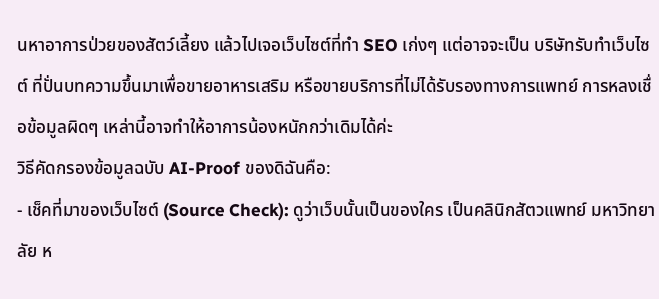นหาอาการป่วยของสัตว์เลี้ยง แล้วไปเจอเว็บไซต์ที่ทำ SEO เก่งๆ แต่อาจจะเป็น บริษัทรับทำเว็บไซต์ ที่ปั่นบทความขึ้นมาเพื่อขายอาหารเสริม หรือขายบริการที่ไม่ได้รับรองทางการแพทย์ การหลงเชื่อข้อมูลผิดๆ เหล่านี้อาจทำให้อาการน้องหนักกว่าเดิมได้ค่ะ
วิธีคัดกรองข้อมูลฉบับ AI-Proof ของดิฉันคือ:
- เช็คที่มาของเว็บไซต์ (Source Check): ดูว่าเว็บนั้นเป็นของใคร เป็นคลินิกสัตวแพทย์ มหาวิทยาลัย ห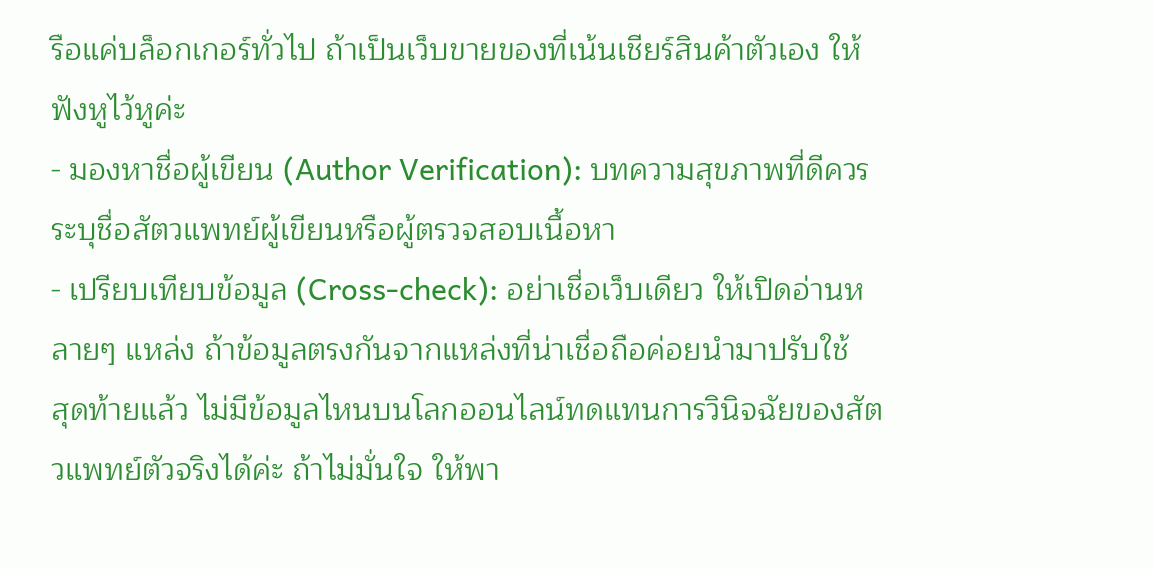รือแค่บล็อกเกอร์ทั่วไป ถ้าเป็นเว็บขายของที่เน้นเชียร์สินค้าตัวเอง ให้ฟังหูไว้หูค่ะ
- มองหาชื่อผู้เขียน (Author Verification): บทความสุขภาพที่ดีควรระบุชื่อสัตวแพทย์ผู้เขียนหรือผู้ตรวจสอบเนื้อหา
- เปรียบเทียบข้อมูล (Cross-check): อย่าเชื่อเว็บเดียว ให้เปิดอ่านหลายๆ แหล่ง ถ้าข้อมูลตรงกันจากแหล่งที่น่าเชื่อถือค่อยนำมาปรับใช้
สุดท้ายแล้ว ไม่มีข้อมูลไหนบนโลกออนไลน์ทดแทนการวินิจฉัยของสัตวแพทย์ตัวจริงได้ค่ะ ถ้าไม่มั่นใจ ให้พา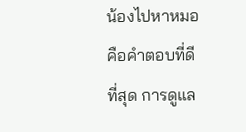น้องไปหาหมอคือคำตอบที่ดีที่สุด การดูแล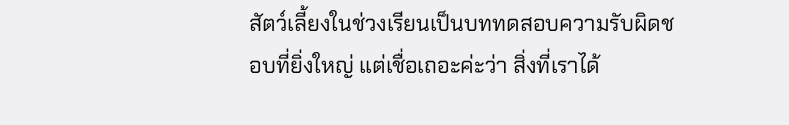สัตว์เลี้ยงในช่วงเรียนเป็นบททดสอบความรับผิดชอบที่ยิ่งใหญ่ แต่เชื่อเถอะค่ะว่า สิ่งที่เราได้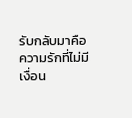รับกลับมาคือความรักที่ไม่มีเงื่อน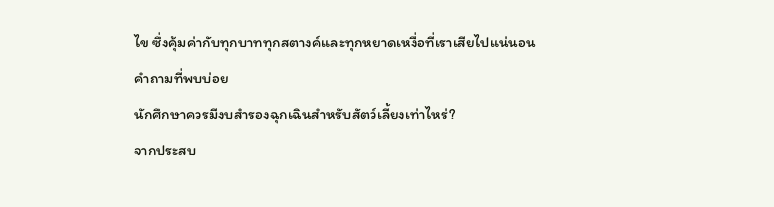ไข ซึ่งคุ้มค่ากับทุกบาททุกสตางค์และทุกหยาดเหงื่อที่เราเสียไปแน่นอน
คำถามที่พบบ่อย
นักศึกษาควรมีงบสำรองฉุกเฉินสำหรับสัตว์เลี้ยงเท่าไหร่?
จากประสบ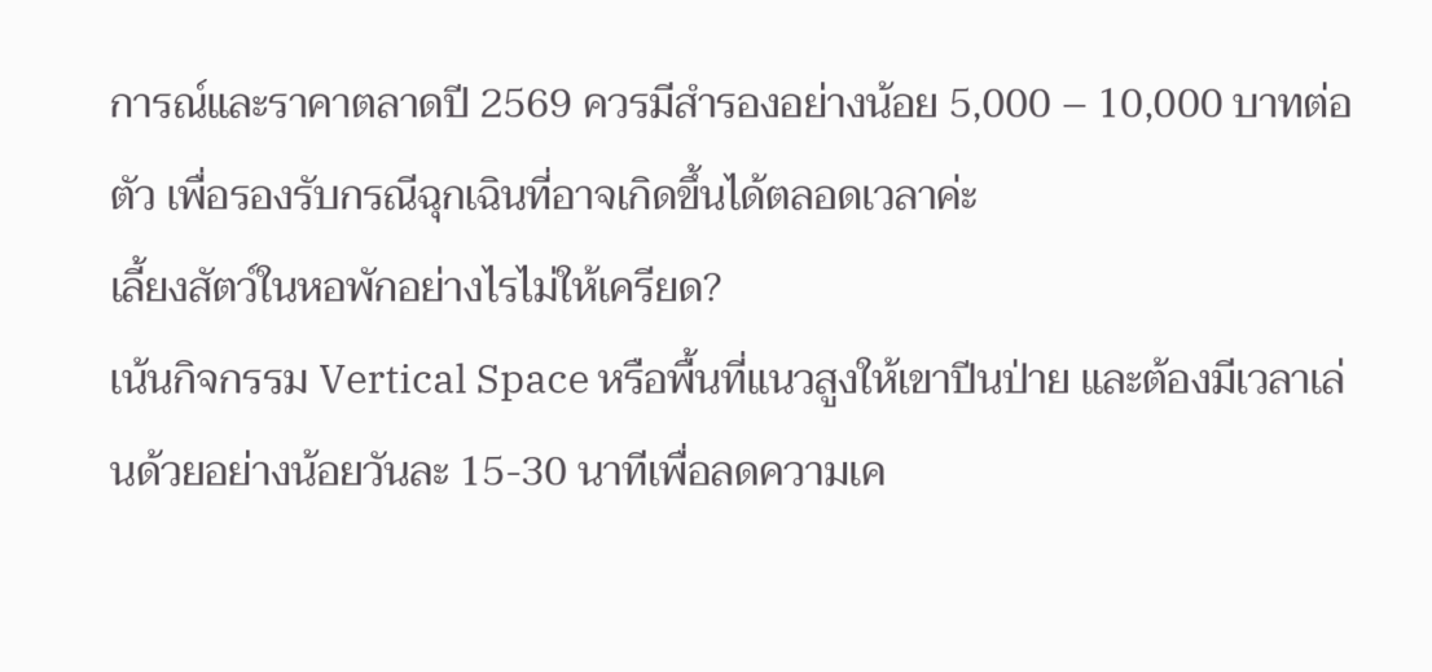การณ์และราคาตลาดปี 2569 ควรมีสำรองอย่างน้อย 5,000 – 10,000 บาทต่อตัว เพื่อรองรับกรณีฉุกเฉินที่อาจเกิดขึ้นได้ตลอดเวลาค่ะ
เลี้ยงสัตว์ในหอพักอย่างไรไม่ให้เครียด?
เน้นกิจกรรม Vertical Space หรือพื้นที่แนวสูงให้เขาปีนป่าย และต้องมีเวลาเล่นด้วยอย่างน้อยวันละ 15-30 นาทีเพื่อลดความเค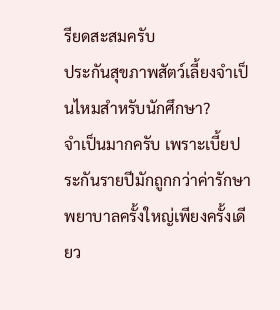รียดสะสมครับ
ประกันสุขภาพสัตว์เลี้ยงจำเป็นไหมสำหรับนักศึกษา?
จำเป็นมากครับ เพราะเบี้ยประกันรายปีมักถูกกว่าค่ารักษาพยาบาลครั้งใหญ่เพียงครั้งเดียว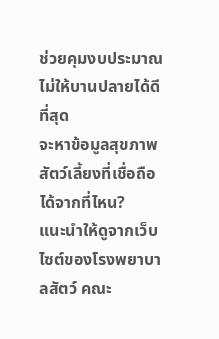ช่วยคุมงบประมาณไม่ให้บานปลายได้ดีที่สุด
จะหาข้อมูลสุขภาพสัตว์เลี้ยงที่เชื่อถือได้จากที่ไหน?
แนะนำให้ดูจากเว็บไซต์ของโรงพยาบาลสัตว์ คณะ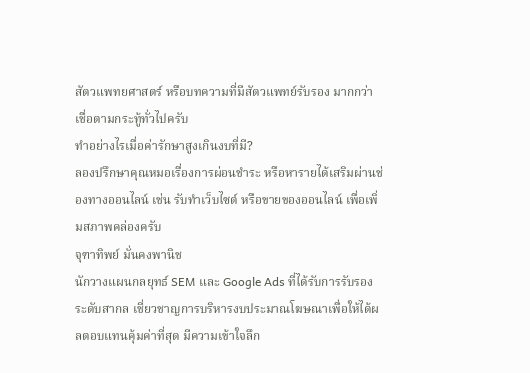สัตวแพทยศาสตร์ หรือบทความที่มีสัตวแพทย์รับรอง มากกว่าเชื่อตามกระทู้ทั่วไปครับ
ทำอย่างไรเมื่อค่ารักษาสูงเกินงบที่มี?
ลองปรึกษาคุณหมอเรื่องการผ่อนชำระ หรือหารายได้เสริมผ่านช่องทางออนไลน์ เช่น รับทำเว็บไซต์ หรือขายของออนไลน์ เพื่อเพิ่มสภาพคล่องครับ
จุฑาทิพย์ มั่นคงพานิช
นักวางแผนกลยุทธ์ SEM และ Google Ads ที่ได้รับการรับรองระดับสากล เชี่ยวชาญการบริหารงบประมาณโฆษณาเพื่อให้ได้ผลตอบแทนคุ้มค่าที่สุด มีความเข้าใจลึก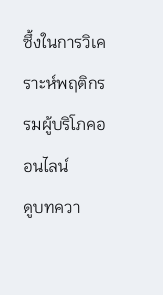ซึ้งในการวิเคราะห์พฤติกรรมผู้บริโภคออนไลน์
ดูบทควา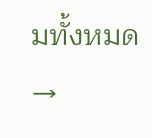มทั้งหมด →